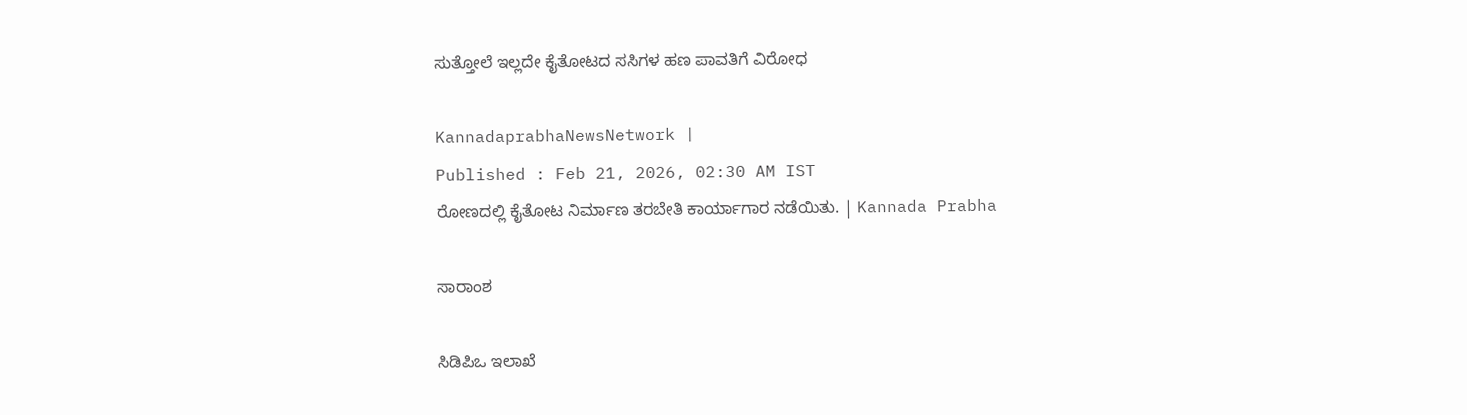ಸುತ್ತೋಲೆ ಇಲ್ಲದೇ ಕೈತೋಟದ ಸಸಿಗಳ ಹಣ ಪಾವತಿಗೆ ವಿರೋಧ

KannadaprabhaNewsNetwork |
Published : Feb 21, 2026, 02:30 AM IST
ರೋಣದಲ್ಲಿ ಕೈತೋಟ ನಿರ್ಮಾಣ ತರಬೇತಿ ಕಾರ್ಯಾಗಾರ ನಡೆಯಿತು. | Kannada Prabha

ಸಾರಾಂಶ

ಸಿಡಿಪಿಒ ಇಲಾಖೆ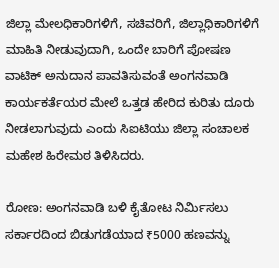ಜಿಲ್ಲಾ ಮೇಲಧಿಕಾರಿಗಳಿಗೆ, ಸಚಿವರಿಗೆ, ಜಿಲ್ಲಾಧಿಕಾರಿಗಳಿಗೆ ಮಾಹಿತಿ ನೀಡುವುದಾಗಿ, ಒಂದೇ ಬಾರಿಗೆ ಪೋಷಣ ವಾಟಿಕ್ ಅನುದಾನ ಪಾವತಿಸುವಂತೆ ಅಂಗನವಾಡಿ ಕಾರ್ಯಕರ್ತೆಯರ ಮೇಲೆ ಒತ್ತಡ ಹೇರಿದ ಕುರಿತು ದೂರು ನೀಡಲಾಗುವುದು ಎಂದು ಸಿಐಟಿಯು ಜಿಲ್ಲಾ ಸಂಚಾಲಕ ಮಹೇಶ ಹಿರೇಮಠ ತಿಳಿಸಿದರು.

ರೋಣ: ಅಂಗನವಾಡಿ ಬಳಿ ಕೈತೋಟ ನಿರ್ಮಿಸಲು ಸರ್ಕಾರದಿಂದ ಬಿಡುಗಡೆಯಾದ ₹5000 ಹಣವನ್ನು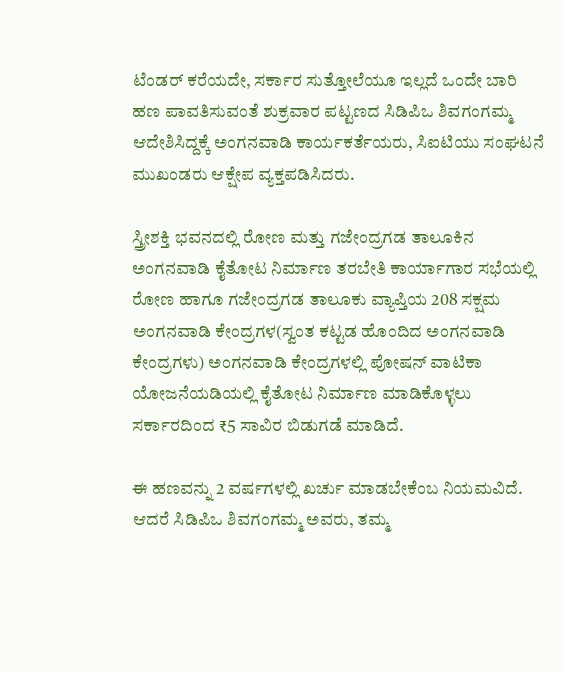ಟೆಂಡರ್ ಕರೆಯದೇ, ಸರ್ಕಾರ ಸುತ್ತೋಲೆ‌ಯೂ ಇಲ್ಲದೆ ಒಂದೇ ಬಾರಿ ಹಣ ಪಾವತಿಸುವಂತೆ ಶುಕ್ರವಾರ ಪಟ್ಟಣದ ಸಿಡಿಪಿಒ ಶಿವಗಂಗಮ್ಮ ಆದೇಶಿಸಿದ್ದಕ್ಕೆ ಅಂಗನವಾಡಿ ಕಾರ್ಯಕರ್ತೆಯರು, ಸಿಐಟಿಯು ಸಂಘಟನೆ ಮುಖಂಡರು ಆಕ್ಷೇಪ ವ್ಯಕ್ತಪಡಿಸಿದರು.

ಸ್ತ್ರೀಶಕ್ತಿ ಭವನದಲ್ಲಿ ರೋಣ ಮತ್ತು ಗಜೇಂದ್ರಗಡ ತಾಲೂಕಿನ ಅಂಗನವಾಡಿ ಕೈತೋಟ ನಿರ್ಮಾಣ ತರಬೇತಿ ಕಾರ್ಯಾಗಾರ ಸಭೆಯಲ್ಲಿ ರೋಣ ಹಾಗೂ ಗಜೇಂದ್ರಗಡ ತಾಲೂಕು ವ್ಯಾಪ್ತಿಯ 208 ಸಕ್ಷಮ ಅಂಗನವಾಡಿ ಕೇಂದ್ರಗಳ(ಸ್ವಂತ ಕಟ್ಟಡ ಹೊಂದಿದ ಅಂಗನವಾಡಿ ಕೇಂದ್ರಗಳು) ಅಂಗನವಾಡಿ ಕೇಂದ್ರಗಳಲ್ಲಿ ಪೋಷನ್ ವಾಟಿಕಾ ಯೋಜನೆಯಡಿಯಲ್ಲಿ ಕೈತೋಟ ನಿರ್ಮಾಣ ಮಾಡಿಕೊಳ್ಳಲು ಸರ್ಕಾರದಿಂದ ₹5 ಸಾವಿರ ಬಿಡುಗಡೆ ಮಾಡಿದೆ.

ಈ ಹಣವನ್ನು 2 ವರ್ಷಗಳಲ್ಲಿ ಖರ್ಚು ಮಾಡಬೇಕೆಂಬ ನಿಯಮವಿದೆ. ಆದರೆ ಸಿಡಿಪಿಒ ಶಿವಗಂಗಮ್ಮ ಅವರು, ತಮ್ಮ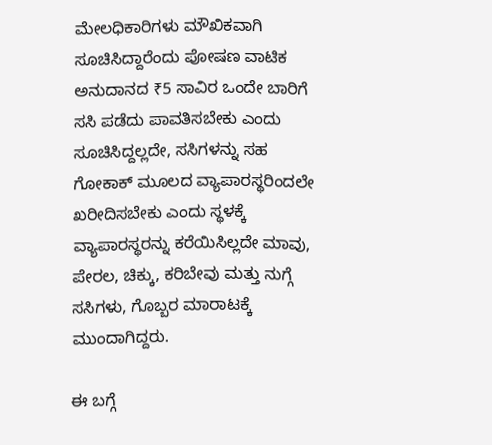ಮೇಲಧಿಕಾರಿಗಳು ಮೌಖಿಕವಾಗಿ ಸೂಚಿಸಿದ್ದಾರೆಂದು ಪೋಷಣ ವಾಟಿಕ ಅನುದಾನದ ₹5 ಸಾವಿರ ಒಂದೇ ಬಾರಿಗೆ ಸಸಿ ಪಡೆದು ಪಾವತಿಸಬೇಕು ಎಂದು ಸೂಚಿಸಿದ್ದಲ್ಲದೇ, ಸಸಿಗಳನ್ನು ಸಹ ಗೋಕಾಕ್ ಮೂಲದ ವ್ಯಾಪಾರಸ್ಥರಿಂದಲೇ ಖರೀದಿಸಬೇಕು ಎಂದು ಸ್ಥಳಕ್ಕೆ ವ್ಯಾಪಾರಸ್ಥರನ್ನು ಕರೆಯಿಸಿಲ್ಲದೇ ಮಾವು, ಪೇರಲ, ಚಿಕ್ಕು, ಕರಿಬೇವು ಮತ್ತು ನುಗ್ಗೆ ಸಸಿಗಳು, ಗೊಬ್ಬರ ಮಾರಾಟಕ್ಕೆ ಮುಂದಾಗಿದ್ದರು.

ಈ ಬಗ್ಗೆ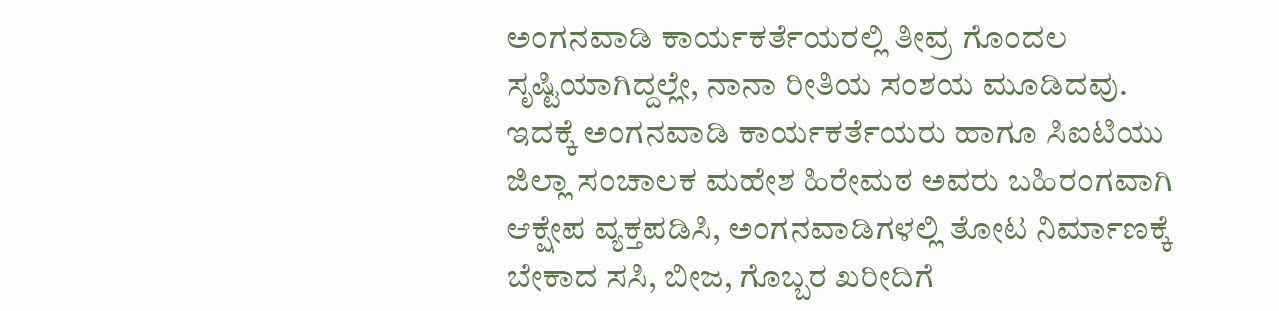ಅಂಗನವಾಡಿ ಕಾರ್ಯಕರ್ತೆಯರಲ್ಲಿ ತೀವ್ರ ಗೊಂದಲ ಸೃಷ್ಟಿಯಾಗಿದ್ದಲ್ಲೇ, ನಾನಾ ರೀತಿಯ ಸಂಶಯ ಮೂಡಿದವು. ಇದಕ್ಕೆ ಅಂಗನವಾಡಿ ಕಾರ್ಯಕರ್ತೆಯರು ಹಾಗೂ ಸಿಐಟಿಯು ಜಿಲ್ಲಾ ಸಂಚಾಲಕ ಮಹೇಶ ಹಿರೇಮಠ ಅವರು ಬಹಿರಂಗವಾಗಿ ಆಕ್ಷೇಪ ವ್ಯಕ್ತಪಡಿಸಿ, ಅಂಗನವಾಡಿಗಳಲ್ಲಿ ತೋಟ ನಿರ್ಮಾಣಕ್ಕೆ ಬೇಕಾದ ಸಸಿ, ಬೀಜ, ಗೊಬ್ಬರ ಖರೀದಿಗೆ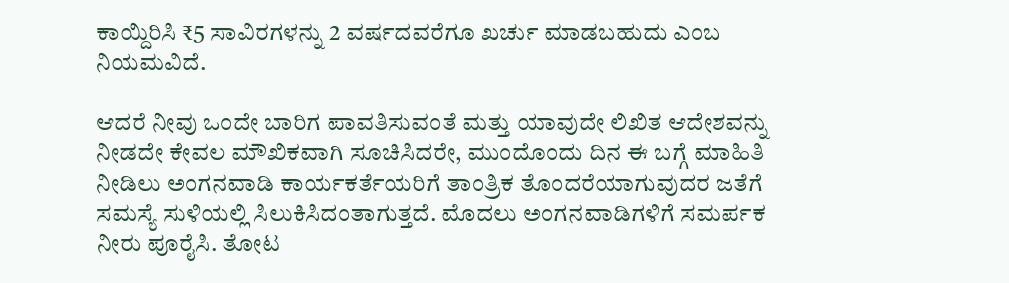ಕಾಯ್ದಿರಿಸಿ ₹5 ಸಾವಿರಗಳನ್ನು 2 ವರ್ಷದವರೆಗೂ ಖರ್ಚು ಮಾಡಬಹುದು ಎಂಬ ನಿಯಮವಿದೆ.

ಆದರೆ ನೀವು ಒಂದೇ ಬಾರಿಗ ಪಾವತಿಸುವಂತೆ ಮತ್ತು ಯಾವುದೇ ಲಿಖಿತ ಆದೇಶವನ್ನು ನೀಡದೇ ಕೇವಲ ಮೌಖಿಕವಾಗಿ ಸೂಚಿಸಿದರೇ, ಮುಂದೊಂದು ದಿನ ಈ ಬಗ್ಗೆ ಮಾಹಿತಿ ನೀಡಿಲು ಅಂಗನವಾಡಿ ಕಾರ್ಯಕರ್ತೆಯರಿಗೆ ತಾಂತ್ರಿಕ ತೊಂದರೆಯಾಗುವುದರ ಜತೆಗೆ ಸಮಸ್ಯೆ ಸುಳಿಯಲ್ಲಿ ಸಿಲುಕಿಸಿದಂತಾಗುತ್ತದೆ. ಮೊದಲು ಅಂಗನವಾಡಿಗಳಿಗೆ ಸಮರ್ಪಕ ನೀರು ಪೂರೈಸಿ. ತೋಟ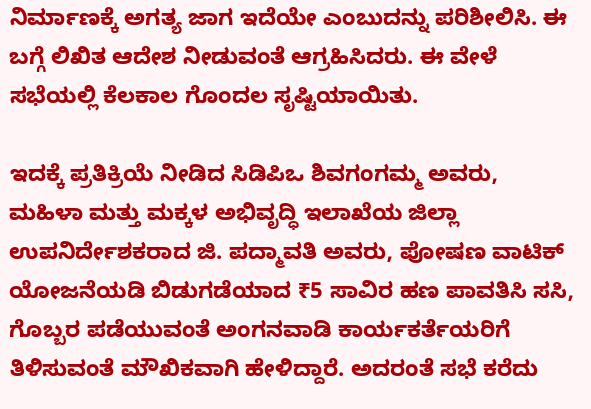ನಿರ್ಮಾಣಕ್ಕೆ ಅಗತ್ಯ ಜಾಗ ಇದೆಯೇ ಎಂಬುದನ್ನು ಪರಿಶೀಲಿಸಿ. ಈ ಬಗ್ಗೆ ಲಿಖಿತ ಆದೇಶ ನೀಡುವಂತೆ ಆಗ್ರಹಿಸಿದರು. ಈ ವೇಳೆ ಸಭೆಯಲ್ಲಿ ಕೆಲಕಾಲ ಗೊಂದಲ ಸೃಷ್ಟಿಯಾಯಿತು.

ಇದಕ್ಕೆ ಪ್ರತಿಕ್ರಿಯೆ ನೀಡಿದ ಸಿಡಿಪಿಒ ಶಿವಗಂಗಮ್ಮ ಅವರು, ಮಹಿಳಾ ಮತ್ತು ಮಕ್ಕಳ ಅಭಿವೃದ್ಧಿ ಇಲಾಖೆಯ ಜಿಲ್ಲಾ ಉಪನಿರ್ದೇಶಕರಾದ ಜಿ. ಪದ್ಮಾವತಿ ಅವರು, ಪೋಷಣ ವಾಟಿಕ್ ಯೋಜನೆಯಡಿ ಬಿಡುಗಡೆಯಾದ ₹5 ಸಾವಿರ ಹಣ ಪಾವತಿಸಿ ಸಸಿ, ಗೊಬ್ಬರ ಪಡೆಯುವಂತೆ ಅಂಗನವಾಡಿ ಕಾರ್ಯಕರ್ತೆಯರಿಗೆ ತಿಳಿಸುವಂತೆ ಮೌಖಿಕವಾಗಿ ಹೇಳಿದ್ದಾರೆ. ಅದರಂತೆ ಸಭೆ ಕರೆದು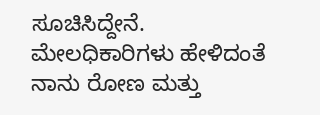ಸೂಚಿಸಿದ್ದೇನೆ. ಮೇಲಧಿಕಾರಿಗಳು ಹೇಳಿದಂತೆ ನಾನು ರೋಣ ಮತ್ತು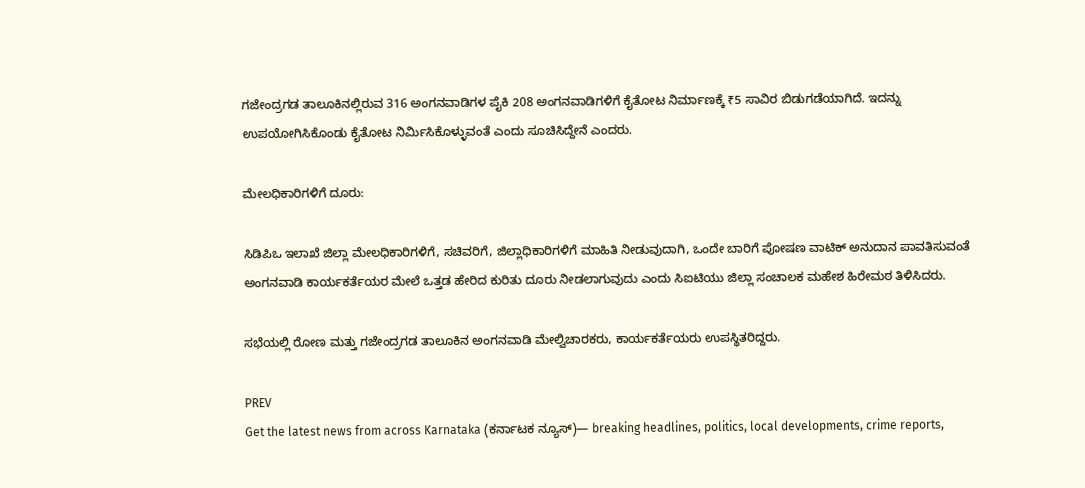ಗಜೇಂದ್ರಗಡ ತಾಲೂಕಿನಲ್ಲಿರುವ 316 ಅಂಗನವಾಡಿಗಳ ಪೈಕಿ 208 ಅಂಗನವಾಡಿಗಳಿಗೆ ಕೈತೋಟ ನಿರ್ಮಾಣಕ್ಕೆ ₹5 ಸಾವಿರ ಬಿಡುಗಡೆಯಾಗಿದೆ. ಇದನ್ನು ಉಪಯೋಗಿಸಿಕೊಂಡು ಕೈತೋಟ ನಿರ್ಮಿಸಿಕೊಳ್ಳುವಂತೆ ಎಂದು ಸೂಚಿಸಿದ್ದೇನೆ ಎಂದರು.

ಮೇಲಧಿಕಾರಿಗಳಿಗೆ ದೂರು:

ಸಿಡಿಪಿಒ ಇಲಾಖೆ ಜಿಲ್ಲಾ ಮೇಲಧಿಕಾರಿಗಳಿಗೆ, ಸಚಿವರಿಗೆ, ಜಿಲ್ಲಾಧಿಕಾರಿಗಳಿಗೆ ಮಾಹಿತಿ ನೀಡುವುದಾಗಿ, ಒಂದೇ ಬಾರಿಗೆ ಪೋಷಣ ವಾಟಿಕ್ ಅನುದಾನ ಪಾವತಿಸುವಂತೆ ಅಂಗನವಾಡಿ ಕಾರ್ಯಕರ್ತೆಯರ ಮೇಲೆ ಒತ್ತಡ ಹೇರಿದ ಕುರಿತು ದೂರು ನೀಡಲಾಗುವುದು ಎಂದು ಸಿಐಟಿಯು ಜಿಲ್ಲಾ ಸಂಚಾಲಕ ಮಹೇಶ ಹಿರೇಮಠ ತಿಳಿಸಿದರು.

ಸಭೆಯಲ್ಲಿ ರೋಣ ಮತ್ತು ಗಜೇಂದ್ರಗಡ ತಾಲೂಕಿನ ಅಂಗನವಾಡಿ ಮೇಲ್ವಿಚಾರಕರು, ಕಾರ್ಯಕರ್ತೆಯರು ಉಪಸ್ಥಿತರಿದ್ದರು.

PREV
Get the latest news from across Karnataka (ಕರ್ನಾಟಕ ನ್ಯೂಸ್)— breaking headlines, politics, local developments, crime reports,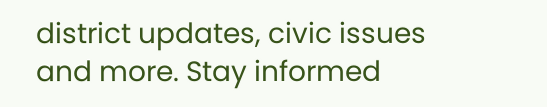district updates, civic issues and more. Stay informed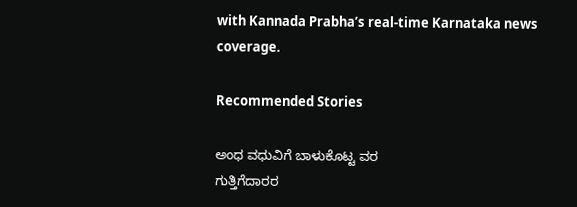with Kannada Prabha’s real‑time Karnataka news coverage.

Recommended Stories

ಅಂಧ ವಧುವಿಗೆ ಬಾಳುಕೊಟ್ಟ ವರ
ಗುತ್ತಿಗೆದಾರರ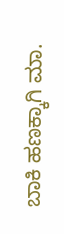ಬಾಕಿ ಹಣಕ್ಕಾಗಿ ಮಾ.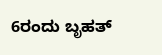6ರಂದು ಬೃಹತ್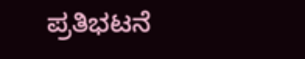ಪ್ರತಿಭಟನೆ